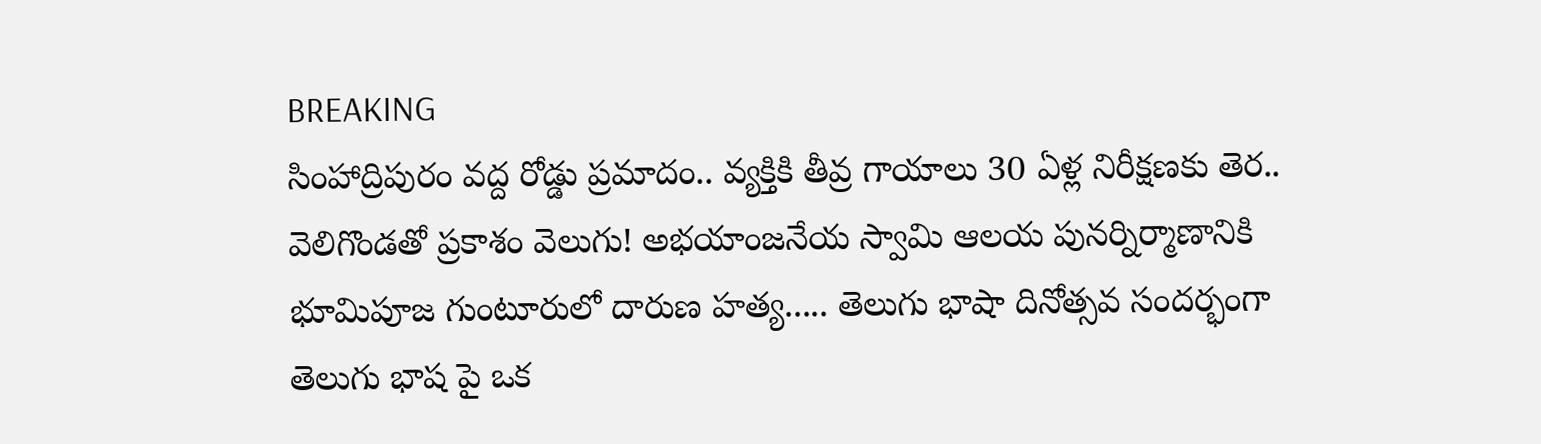BREAKING
సింహాద్రిపురం వద్ద రోడ్డు ప్రమాదం.. వ్యక్తికి తీవ్ర గాయాలు 30 ఏళ్ల నిరీక్షణకు తెర.. వెలిగొండతో ప్రకాశం వెలుగు! అభయాంజనేయ స్వామి ఆలయ పునర్నిర్మాణానికి భూమిపూజ గుంటూరులో దారుణ హత్య..... తెలుగు భాషా దినోత్సవ సందర్భంగా తెలుగు భాష పై ఒక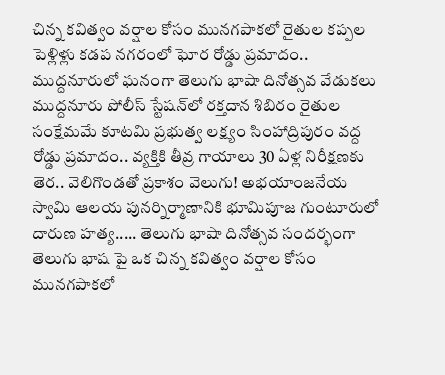చిన్న కవిత్వం వర్షాల కోసం మునగపాకలో రైతుల కప్పల పెళ్లిళ్లు కడప నగరంలో ఘోర రోడ్డు ప్రమాదం.. ముద్దనూరులో ఘనంగా తెలుగు భాషా దినోత్సవ వేడుకలు ముద్దనూరు పోలీస్ స్టేషన్‌లో రక్తదాన శిబిరం రైతుల సంక్షేమమే కూటమి ప్రభుత్వ లక్ష్యం సింహాద్రిపురం వద్ద రోడ్డు ప్రమాదం.. వ్యక్తికి తీవ్ర గాయాలు 30 ఏళ్ల నిరీక్షణకు తెర.. వెలిగొండతో ప్రకాశం వెలుగు! అభయాంజనేయ స్వామి ఆలయ పునర్నిర్మాణానికి భూమిపూజ గుంటూరులో దారుణ హత్య..... తెలుగు భాషా దినోత్సవ సందర్భంగా తెలుగు భాష పై ఒక చిన్న కవిత్వం వర్షాల కోసం మునగపాకలో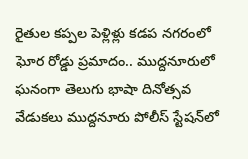రైతుల కప్పల పెళ్లిళ్లు కడప నగరంలో ఘోర రోడ్డు ప్రమాదం.. ముద్దనూరులో ఘనంగా తెలుగు భాషా దినోత్సవ వేడుకలు ముద్దనూరు పోలీస్ స్టేషన్‌లో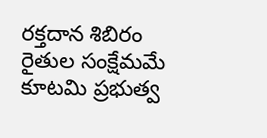రక్తదాన శిబిరం రైతుల సంక్షేమమే కూటమి ప్రభుత్వ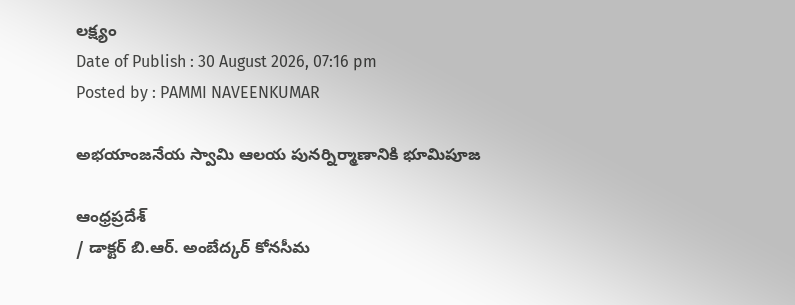లక్ష్యం
Date of Publish : 30 August 2026, 07:16 pm
Posted by : PAMMI NAVEENKUMAR

అభయాంజనేయ స్వామి ఆలయ పునర్నిర్మాణానికి భూమిపూజ

ఆంధ్రప్రదేశ్
/ డాక్టర్ బి.ఆర్. అంబేద్కర్ కోనసీమ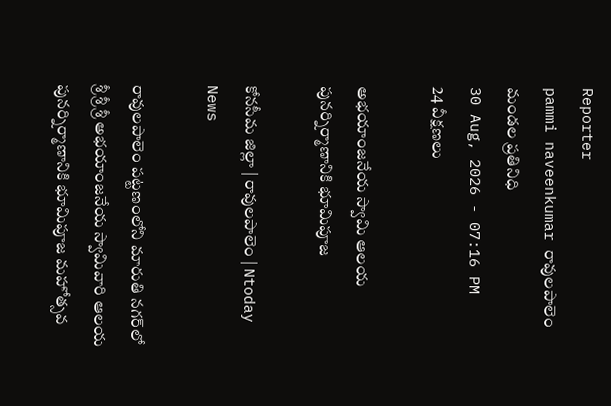Reporter
pammi naveenkumar రావులపాలెం మండల ప్రతినిధి
30 Aug, 2026 - 07:16 PM
24 వీక్షణలు

అభయాంజనేయ స్వామి ఆలయ పునర్నిర్మాణానికి భూమిపూజ

కోనసీమ జిల్లా | రావులపాలెం | Ntoday News

రావులపాలెం పట్టణంలోని మారుతి నగర్‌లో శ్రీ శ్రీ శ్రీ అభయాంజనేయ స్వామివారి ఆలయ పునర్నిర్మాణానికి భూమిపూజ మహోత్సవ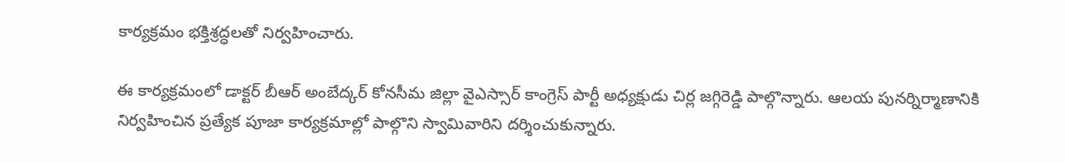కార్యక్రమం భక్తిశ్రద్ధలతో నిర్వహించారు.

ఈ కార్యక్రమంలో డాక్టర్ బీఆర్ అంబేద్కర్ కోనసీమ జిల్లా వైఎస్సార్ కాంగ్రెస్ పార్టీ అధ్యక్షుడు చిర్ల జగ్గిరెడ్డి పాల్గొన్నారు. ఆలయ పునర్నిర్మాణానికి నిర్వహించిన ప్రత్యేక పూజా కార్యక్రమాల్లో పాల్గొని స్వామివారిని దర్శించుకున్నారు.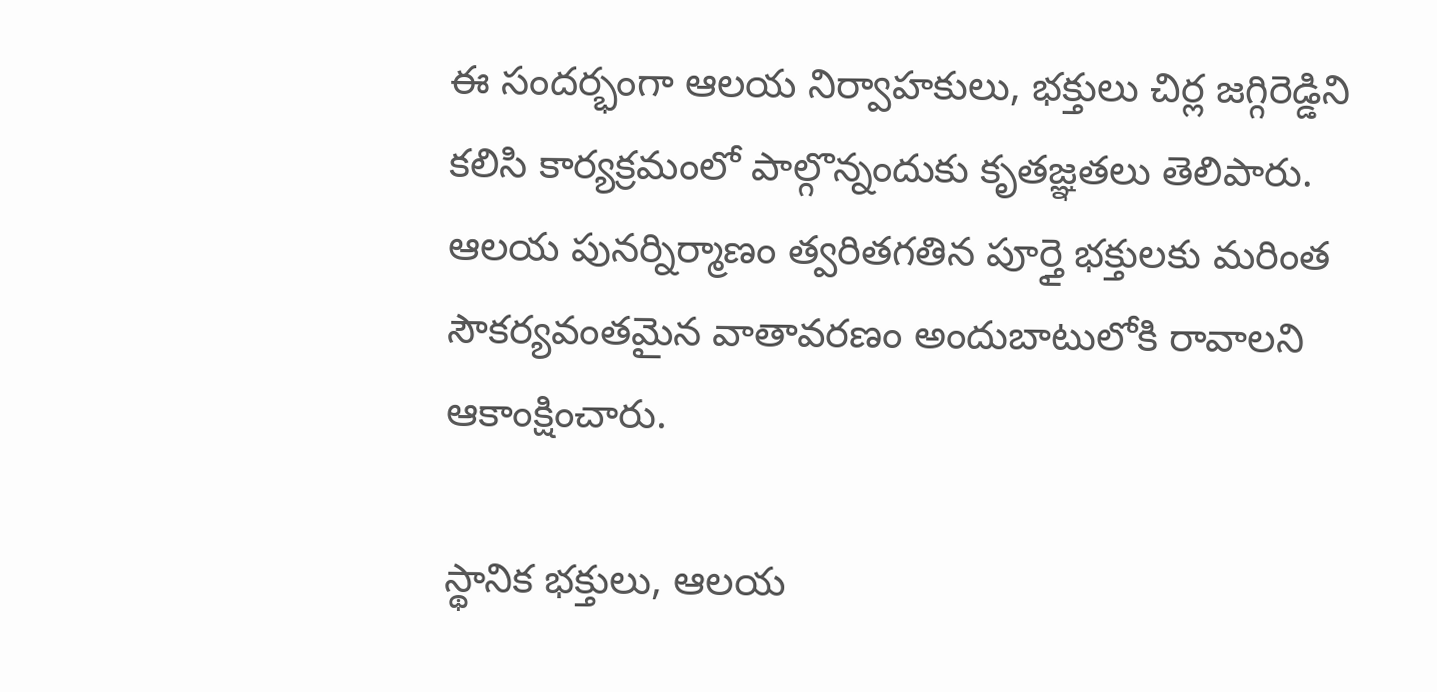ఈ సందర్భంగా ఆలయ నిర్వాహకులు, భక్తులు చిర్ల జగ్గిరెడ్డిని కలిసి కార్యక్రమంలో పాల్గొన్నందుకు కృతజ్ఞతలు తెలిపారు. ఆలయ పునర్నిర్మాణం త్వరితగతిన పూర్తై భక్తులకు మరింత సౌకర్యవంతమైన వాతావరణం అందుబాటులోకి రావాలని ఆకాంక్షించారు.

స్థానిక భక్తులు, ఆలయ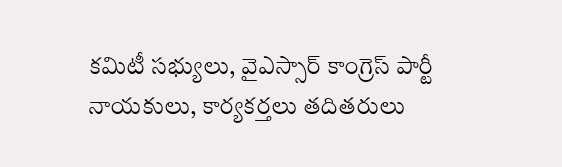కమిటీ సభ్యులు, వైఎస్సార్ కాంగ్రెస్ పార్టీ నాయకులు, కార్యకర్తలు తదితరులు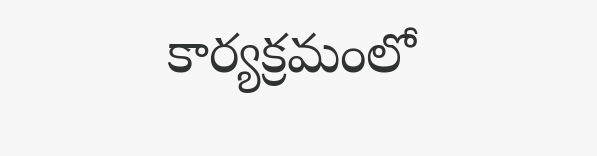కార్యక్రమంలో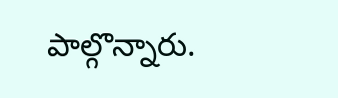పాల్గొన్నారు.